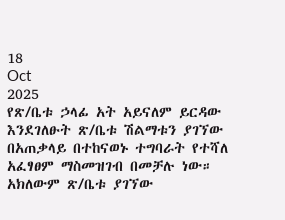18
Oct
2025
የጽ/ቤቱ ኃላፊ አት አይናለም ይርዳው እንደገለፁት ጽ/ቤቱ ሽልማቱን ያገኘው በአጠቃላይ በተከናወኑ ተግባራት የተሻለ አፈፃፀም ማስመዝገብ በመቻሉ ነው።
አክለውም ጽ/ቤቱ ያገኘው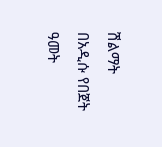ሽልማት በአዲሱ የበጀት ዓመት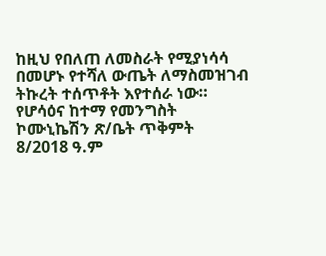ከዚህ የበለጠ ለመስራት የሚያነሳሳ በመሆኑ የተሻለ ውጤት ለማስመዝገብ ትኩረት ተሰጥቶት እየተሰራ ነው።
የሆሳዕና ከተማ የመንግስት ኮሙኒኬሽን ጽ/ቤት ጥቅምት 8/2018 ዓ.ም